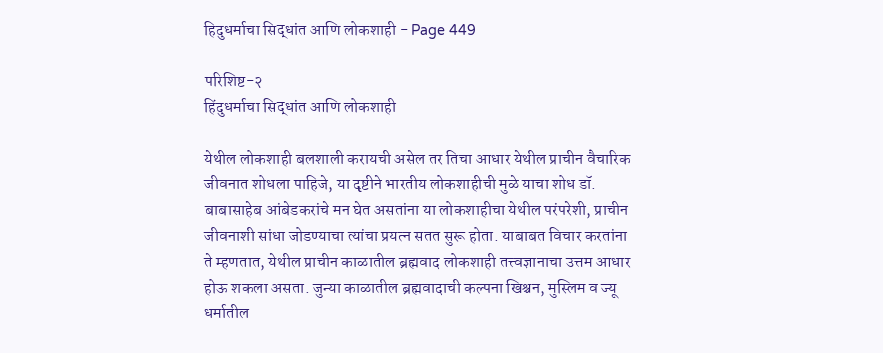हिदुधर्माचा सिद्धांत आणि लोकशाही - Page 449

परिशिष्ट-२
हिंदुधर्माचा सिद्धांत आणि लोकशाही

येथील लोकशाही बलशाली करायची असेल तर तिचा आधार येथील प्राचीन वैचारिक जीवनात शोधला पाहिजे, या दृष्टीने भारतीय लोकशाहीची मुळे याचा शोध डॉ. बाबासाहेब आंबेडकरांचे मन घेत असतांना या लोकशाहीचा येथील परंपरेशी, प्राचीन जीवनाशी सांधा जोडण्याचा त्यांचा प्रयत्न सतत सुरू होता. याबाबत विचार करतांना ते म्हणतात, येथील प्राचीन काळातील ब्रह्मवाद लोकशाही तत्त्वज्ञानाचा उत्तम आधार होऊ शकला असता. जुन्या काळातील ब्रह्मवादाची कल्पना खिश्चन, मुस्लिम व ज्यू धर्मातील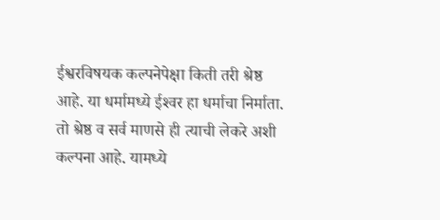ईश्वरविषयक कल्पनेपेक्षा किती तरी श्रेष्ठ आहे. या धर्मामध्ये ईश्‍वर हा धर्माचा निर्माता. तो श्रेष्ठ व सर्व माणसे ही त्याची लेकरे अशी कल्पना आहे. यामध्ये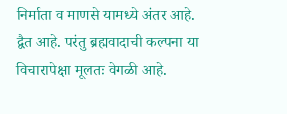निर्माता व माणसे यामध्ये अंतर आहे. द्वैत आहे. परंतु ब्रह्मवादाची कल्पना या विचारापेक्षा मूलतः वेगळी आहे.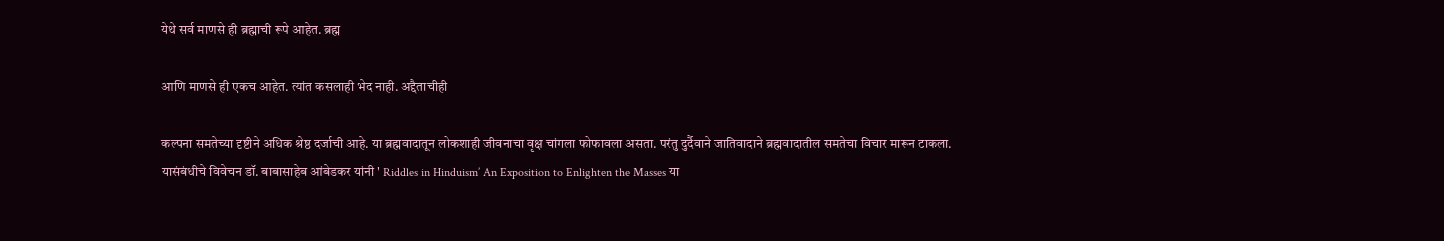येथे सर्व माणसे ही ब्रह्माची रूपे आहेत. ब्रह्म

आणि माणसे ही एकच आहेत. त्यांत कसलाही भेद नाही. अद्दैताचीही

कल्पना समतेच्या दृष्टीने अधिक श्रेष्ठ दर्जाची आहे. या ब्रह्मवादातून लोकशाही जीवनाचा वृक्ष चांगला फोफावला असता. परंतु दुर्दैवाने जातिवादाने ब्रह्मवादातील समतेचा विचार मारून टाकला. यासंबंधीचे विवेचन डॉ. बाबासाहेब आंबेडकर यांनी ' Riddles in Hinduism’ An Exposition to Enlighten the Masses या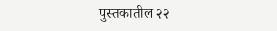पुस्तकातील २२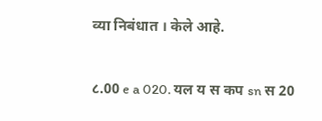व्या निबंधात । केले आहे.

८.00 e a 020. यल य स कप sn स 20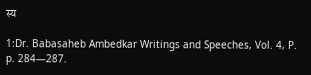स्य

1:Dr. Babasaheb Ambedkar Writings and Speeches, Vol. 4, P. p. 284—287.